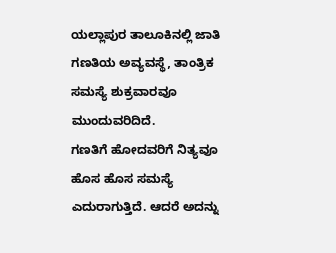ಯಲ್ಲಾಪುರ ತಾಲೂಕಿನಲ್ಲಿ ಜಾತಿ ಗಣತಿಯ ಅವ್ಯವಸ್ಥೆ, ತಾಂತ್ರಿಕ ಸಮಸ್ಯೆ ಶುಕ್ರವಾರವೂ ಮುಂದುವರಿದಿದೆ.
ಗಣತಿಗೆ ಹೋದವರಿಗೆ ನಿತ್ಯವೂ ಹೊಸ ಹೊಸ ಸಮಸ್ಯೆ ಎದುರಾಗುತ್ತಿದೆ. ಆದರೆ ಅದನ್ನು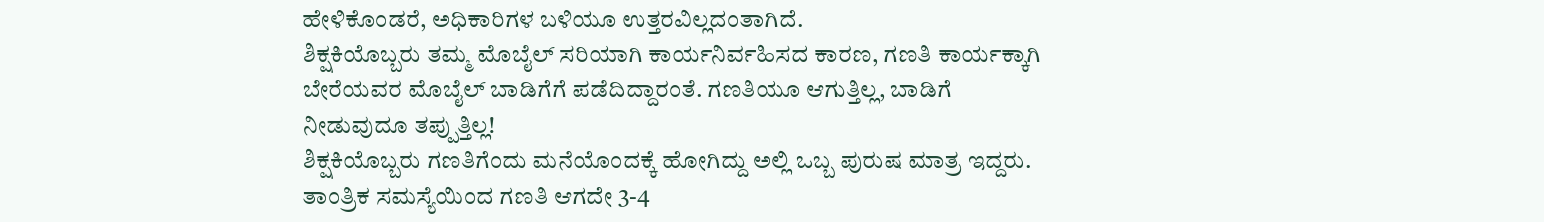ಹೇಳಿಕೊಂಡರೆ, ಅಧಿಕಾರಿಗಳ ಬಳಿಯೂ ಉತ್ತರವಿಲ್ಲದಂತಾಗಿದೆ.
ಶಿಕ್ಷಕಿಯೊಬ್ಬರು ತಮ್ಮ ಮೊಬೈಲ್ ಸರಿಯಾಗಿ ಕಾರ್ಯನಿರ್ವಹಿಸದ ಕಾರಣ, ಗಣತಿ ಕಾರ್ಯಕ್ಕಾಗಿ ಬೇರೆಯವರ ಮೊಬೈಲ್ ಬಾಡಿಗೆಗೆ ಪಡೆದಿದ್ದಾರಂತೆ. ಗಣತಿಯೂ ಆಗುತ್ತಿಲ್ಲ, ಬಾಡಿಗೆ ನೀಡುವುದೂ ತಪ್ಪುತ್ತಿಲ್ಲ!
ಶಿಕ್ಷಕಿಯೊಬ್ಬರು ಗಣತಿಗೆಂದು ಮನೆಯೊಂದಕ್ಕೆ ಹೋಗಿದ್ದು ಅಲ್ಲಿ ಒಬ್ಬ ಪುರುಷ ಮಾತ್ರ ಇದ್ದರು. ತಾಂತ್ರಿಕ ಸಮಸ್ಯೆಯಿಂದ ಗಣತಿ ಆಗದೇ 3-4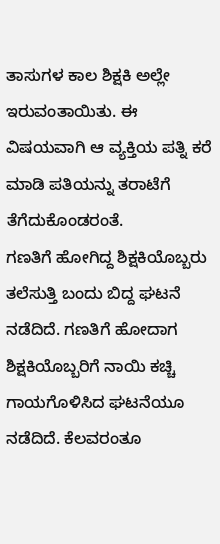ತಾಸುಗಳ ಕಾಲ ಶಿಕ್ಷಕಿ ಅಲ್ಲೇ ಇರುವಂತಾಯಿತು. ಈ ವಿಷಯವಾಗಿ ಆ ವ್ಯಕ್ತಿಯ ಪತ್ನಿ ಕರೆ ಮಾಡಿ ಪತಿಯನ್ನು ತರಾಟೆಗೆ ತೆಗೆದುಕೊಂಡರಂತೆ.
ಗಣತಿಗೆ ಹೋಗಿದ್ದ ಶಿಕ್ಷಕಿಯೊಬ್ಬರು ತಲೆಸುತ್ತಿ ಬಂದು ಬಿದ್ದ ಘಟನೆ ನಡೆದಿದೆ. ಗಣತಿಗೆ ಹೋದಾಗ ಶಿಕ್ಷಕಿಯೊಬ್ಬರಿಗೆ ನಾಯಿ ಕಚ್ಚಿ ಗಾಯಗೊಳಿಸಿದ ಘಟನೆಯೂ ನಡೆದಿದೆ. ಕೆಲವರಂತೂ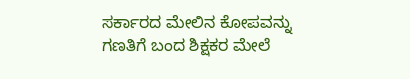ಸರ್ಕಾರದ ಮೇಲಿನ ಕೋಪವನ್ನು ಗಣತಿಗೆ ಬಂದ ಶಿಕ್ಷಕರ ಮೇಲೆ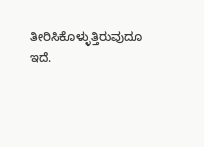ತೀರಿಸಿಕೊಳ್ಳುತ್ತಿರುವುದೂ ಇದೆ.